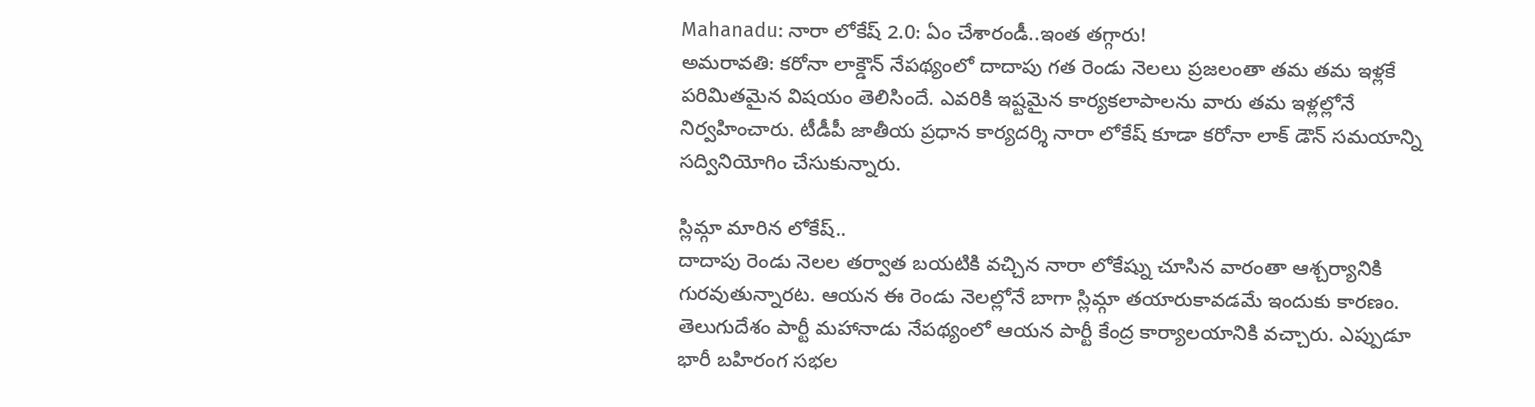Mahanadu: నారా లోకేష్ 2.0: ఏం చేశారండీ..ఇంత తగ్గారు!
అమరావతి: కరోనా లాక్డౌన్ నేపథ్యంలో దాదాపు గత రెండు నెలలు ప్రజలంతా తమ తమ ఇళ్లకే పరిమితమైన విషయం తెలిసిందే. ఎవరికి ఇష్టమైన కార్యకలాపాలను వారు తమ ఇళ్లల్లోనే నిర్వహించారు. టీడీపీ జాతీయ ప్రధాన కార్యదర్శి నారా లోకేష్ కూడా కరోనా లాక్ డౌన్ సమయాన్ని సద్వినియోగిం చేసుకున్నారు.

స్లిమ్గా మారిన లోకేష్..
దాదాపు రెండు నెలల తర్వాత బయటికి వచ్చిన నారా లోకేష్ను చూసిన వారంతా ఆశ్చర్యానికి గురవుతున్నారట. ఆయన ఈ రెండు నెలల్లోనే బాగా స్లిమ్గా తయారుకావడమే ఇందుకు కారణం. తెలుగుదేశం పార్టీ మహానాడు నేపథ్యంలో ఆయన పార్టీ కేంద్ర కార్యాలయానికి వచ్చారు. ఎప్పుడూ భారీ బహిరంగ సభల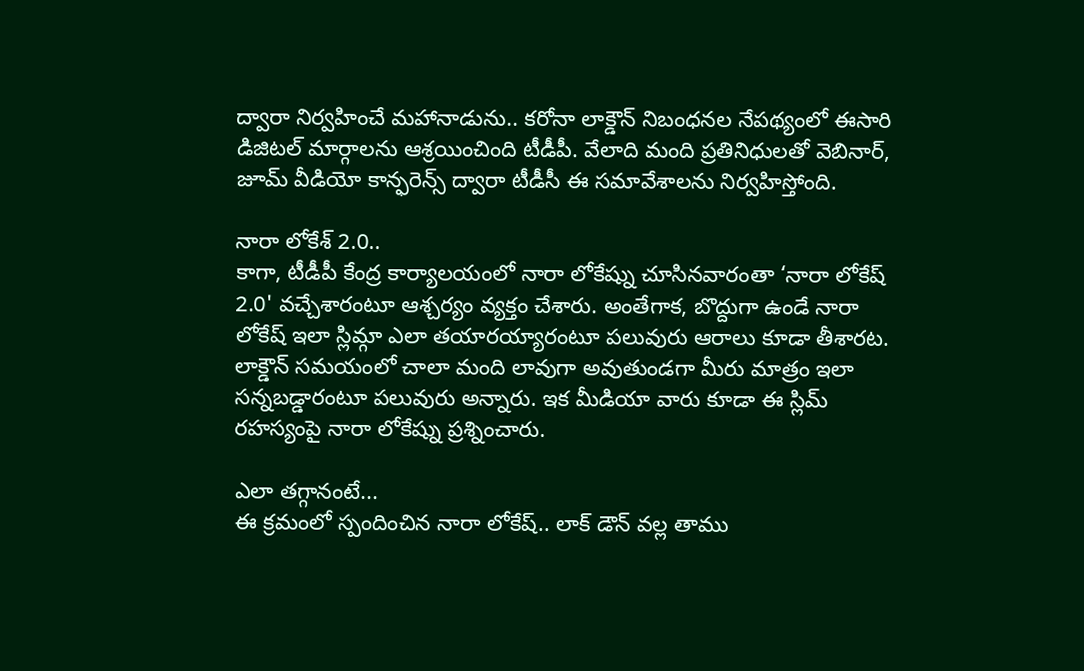ద్వారా నిర్వహించే మహానాడును.. కరోనా లాక్డౌన్ నిబంధనల నేపథ్యంలో ఈసారి డిజిటల్ మార్గాలను ఆశ్రయించింది టీడీపీ. వేలాది మంది ప్రతినిధులతో వెబినార్, జూమ్ వీడియో కాన్ఫరెన్స్ ద్వారా టీడీసీ ఈ సమావేశాలను నిర్వహిస్తోంది.

నారా లోకేశ్ 2.0..
కాగా, టీడీపీ కేంద్ర కార్యాలయంలో నారా లోకేష్ను చూసినవారంతా ‘నారా లోకేష్ 2.0' వచ్చేశారంటూ ఆశ్చర్యం వ్యక్తం చేశారు. అంతేగాక, బొద్దుగా ఉండే నారా లోకేష్ ఇలా స్లిమ్గా ఎలా తయారయ్యారంటూ పలువురు ఆరాలు కూడా తీశారట.
లాక్డౌన్ సమయంలో చాలా మంది లావుగా అవుతుండగా మీరు మాత్రం ఇలా సన్నబడ్డారంటూ పలువురు అన్నారు. ఇక మీడియా వారు కూడా ఈ స్లిమ్ రహస్యంపై నారా లోకేష్ను ప్రశ్నించారు.

ఎలా తగ్గానంటే...
ఈ క్రమంలో స్పందించిన నారా లోకేష్.. లాక్ డౌన్ వల్ల తాము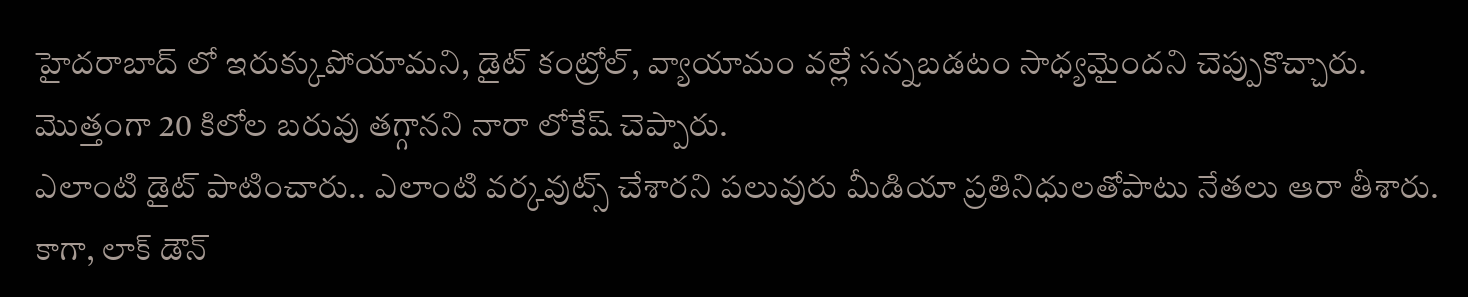హైదరాబాద్ లో ఇరుక్కుపోయామని, డైట్ కంట్రోల్, వ్యాయామం వల్లే సన్నబడటం సాధ్యమైందని చెప్పుకొచ్చారు. మొత్తంగా 20 కిలోల బరువు తగ్గానని నారా లోకేష్ చెప్పారు.
ఎలాంటి డైట్ పాటించారు.. ఎలాంటి వర్కవుట్స్ చేశారని పలువురు మీడియా ప్రతినిధులతోపాటు నేతలు ఆరా తీశారు. కాగా, లాక్ డౌన్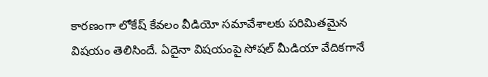కారణంగా లోకేష్ కేవలం వీడియో సమావేశాలకు పరిమితమైన విషయం తెలిసిందే. ఏదైనా విషయంపై సోషల్ మీడియా వేదికగానే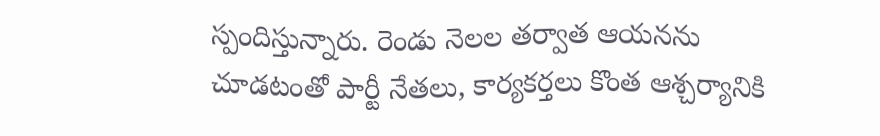స్పందిస్తున్నారు. రెండు నెలల తర్వాత ఆయనను చూడటంతో పార్టీ నేతలు, కార్యకర్తలు కొంత ఆశ్చర్యానికి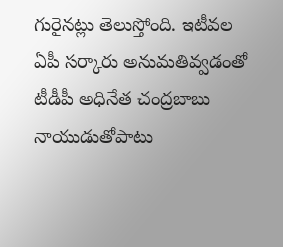గురైనట్లు తెలుస్తోంది. ఇటీవల ఏపీ సర్కారు అనుమతివ్వడంతో టీడీపీ అధినేత చంద్రబాబు నాయుడుతోపాటు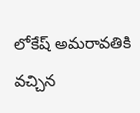లోకేష్ అమరావతికి వచ్చిన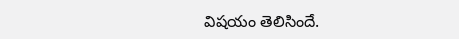విషయం తెలిసిందే.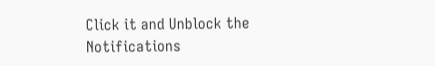Click it and Unblock the Notifications